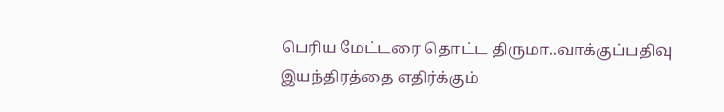பெரிய மேட்டரை தொட்ட திருமா..வாக்குப்பதிவு இயந்திரத்தை எதிர்க்கும்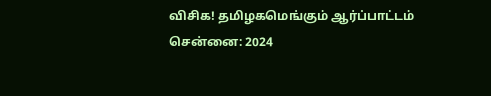விசிக! தமிழகமெங்கும் ஆர்ப்பாட்டம்
சென்னை: 2024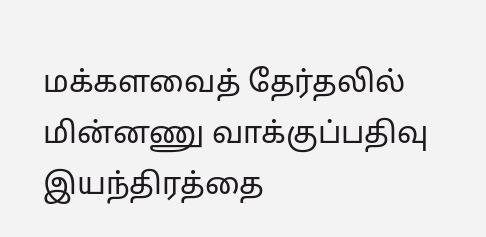மக்களவைத் தேர்தலில் மின்னணு வாக்குப்பதிவு இயந்திரத்தை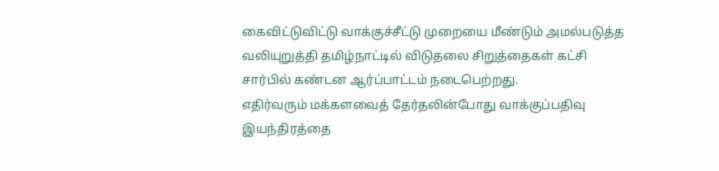கைவிட்டுவிட்டு வாக்குச்சீட்டு முறையை மீண்டும் அமல்படுத்த வலியுறுத்தி தமிழ்நாட்டில் விடுதலை சிறுத்தைகள் கட்சி சார்பில் கண்டன ஆர்ப்பாட்டம் நடைபெற்றது.
எதிர்வரும் மக்களவைத் தேர்தலின்போது வாக்குப்பதிவு இயந்திரத்தை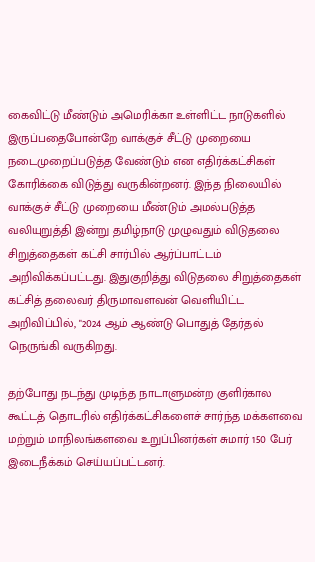கைவிட்டு மீண்டும் அமெரிக்கா உள்ளிட்ட நாடுகளில் இருப்பதைபோன்றே வாக்குச் சீட்டு முறையை நடைமுறைப்படுத்த வேண்டும் என எதிர்க்கட்சிகள் கோரிக்கை விடுத்து வருகின்றனர். இந்த நிலையில் வாக்குச் சீட்டு முறையை மீண்டும் அமல்படுத்த வலியுறுத்தி இன்று தமிழ்நாடு முழுவதும் விடுதலை சிறுத்தைகள் கட்சி சார்பில் ஆர்ப்பாட்டம் அறிவிக்கப்பட்டது. இதுகுறித்து விடுதலை சிறுத்தைகள் கட்சித் தலைவர் திருமாவளவன் வெளியிட்ட அறிவிப்பில், "2024 ஆம் ஆண்டு பொதுத் தேர்தல் நெருங்கி வருகிறது.

தற்போது நடந்து முடிந்த நாடாளுமன்ற குளிர்கால கூட்டத் தொடரில் எதிர்க்கட்சிகளைச் சார்ந்த மக்களவை மற்றும் மாநிலங்களவை உறுப்பினர்கள் சுமார் 150 பேர் இடைநீக்கம் செய்யப்பட்டனர்.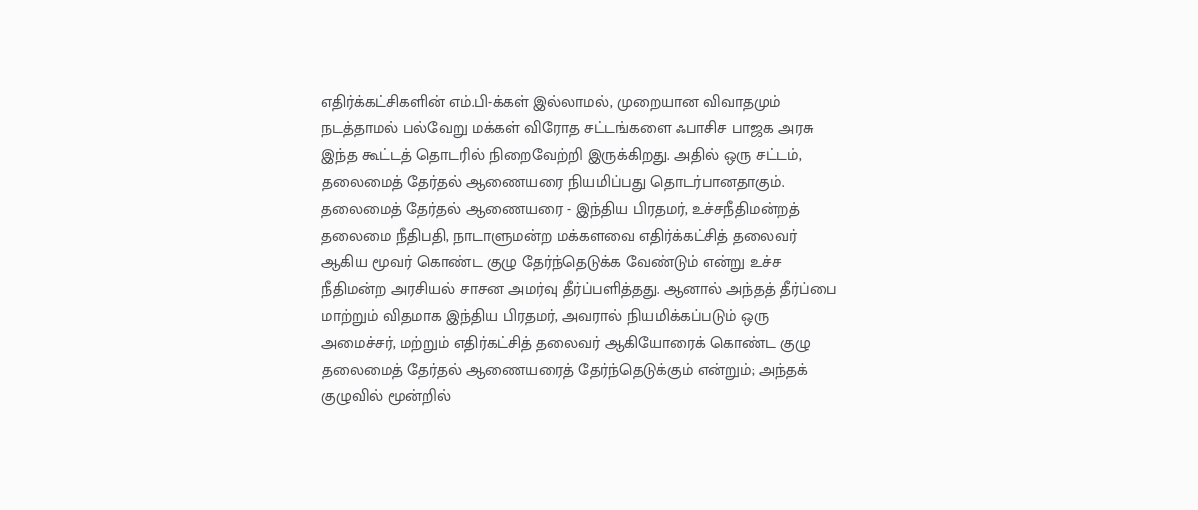எதிர்க்கட்சிகளின் எம்.பி-க்கள் இல்லாமல், முறையான விவாதமும் நடத்தாமல் பல்வேறு மக்கள் விரோத சட்டங்களை ஃபாசிச பாஜக அரசு இந்த கூட்டத் தொடரில் நிறைவேற்றி இருக்கிறது. அதில் ஒரு சட்டம், தலைமைத் தேர்தல் ஆணையரை நியமிப்பது தொடர்பானதாகும்.
தலைமைத் தேர்தல் ஆணையரை - இந்திய பிரதமர், உச்சநீதிமன்றத் தலைமை நீதிபதி, நாடாளுமன்ற மக்களவை எதிர்க்கட்சித் தலைவர் ஆகிய மூவர் கொண்ட குழு தேர்ந்தெடுக்க வேண்டும் என்று உச்ச நீதிமன்ற அரசியல் சாசன அமர்வு தீர்ப்பளித்தது. ஆனால் அந்தத் தீர்ப்பை மாற்றும் விதமாக இந்திய பிரதமர், அவரால் நியமிக்கப்படும் ஒரு அமைச்சர், மற்றும் எதிர்கட்சித் தலைவர் ஆகியோரைக் கொண்ட குழு தலைமைத் தேர்தல் ஆணையரைத் தேர்ந்தெடுக்கும் என்றும்; அந்தக் குழுவில் மூன்றில்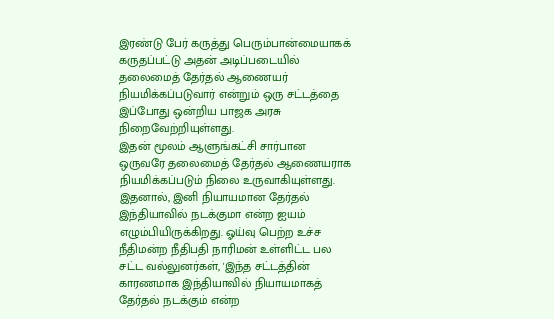இரண்டு பேர் கருத்து பெரும்பான்மையாகக் கருதப்பட்டு அதன் அடிப்படையில் தலைமைத் தேர்தல் ஆணையர் நியமிக்கப்படுவார் என்றும் ஒரு சட்டத்தை இப்போது ஒன்றிய பாஜக அரசு நிறைவேற்றியுள்ளது.
இதன் மூலம் ஆளுங்கட்சி சார்பான ஒருவரே தலைமைத் தேர்தல் ஆணையராக நியமிக்கப்படும் நிலை உருவாகியுள்ளது. இதனால், இனி நியாயமான தேர்தல் இந்தியாவில் நடக்குமா என்ற ஐயம் எழும்பியிருக்கிறது. ஓய்வு பெற்ற உச்ச நீதிமன்ற நீதிபதி நாரிமன் உள்ளிட்ட பல சட்ட வல்லுனர்கள், 'இந்த சட்டத்தின் காரணமாக இந்தியாவில் நியாயமாகத் தேர்தல் நடக்கும் என்ற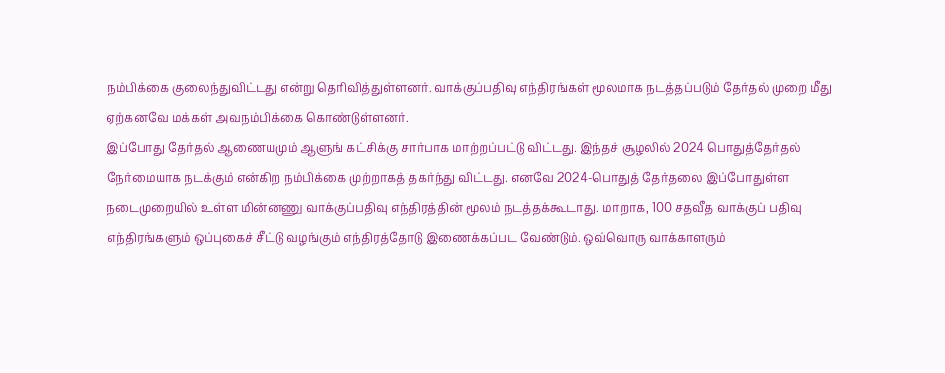நம்பிக்கை குலைந்துவிட்டது என்று தெரிவித்துள்ளனர். வாக்குப்பதிவு எந்திரங்கள் மூலமாக நடத்தப்படும் தேர்தல் முறை மீது ஏற்கனவே மக்கள் அவநம்பிக்கை கொண்டுள்ளனர்.
இப்போது தேர்தல் ஆணையமும் ஆளுங் கட்சிக்கு சார்பாக மாற்றப்பட்டு விட்டது. இந்தச் சூழலில் 2024 பொதுத்தேர்தல் நேர்மையாக நடக்கும் என்கிற நம்பிக்கை முற்றாகத் தகர்ந்து விட்டது. எனவே 2024-பொதுத் தேர்தலை இப்போதுள்ள நடைமுறையில் உள்ள மின்னணு வாக்குப்பதிவு எந்திரத்தின் மூலம் நடத்தக்கூடாது. மாறாக, 100 சதவீத வாக்குப் பதிவு எந்திரங்களும் ஒப்புகைச் சீட்டு வழங்கும் எந்திரத்தோடு இணைக்கப்பட வேண்டும். ஒவ்வொரு வாக்காளரும்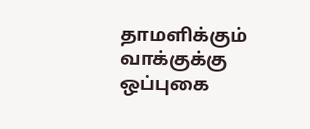தாமளிக்கும் வாக்குக்கு ஒப்புகை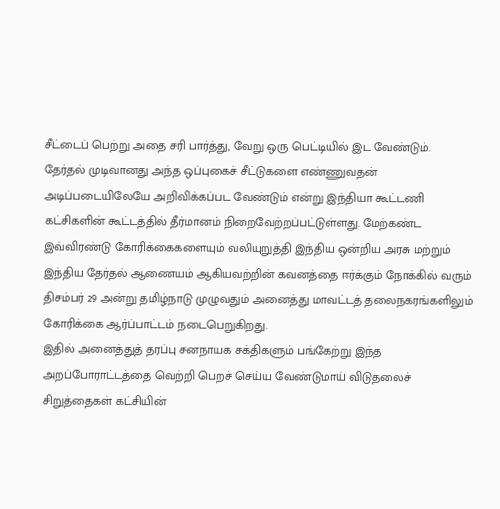சீட்டைப் பெற்று அதை சரி பார்த்து, வேறு ஒரு பெட்டியில் இட வேண்டும்.
தேர்தல் முடிவானது அந்த ஒப்புகைச் சீட்டுகளை எண்ணுவதன் அடிப்படையிலேயே அறிவிக்கப்பட வேண்டும் என்று இந்தியா கூட்டணி கட்சிகளின் கூட்டத்தில் தீர்மானம் நிறைவேற்றப்பட்டுள்ளது. மேற்கண்ட இவ்விரண்டு கோரிக்கைகளையும் வலியுறுத்தி இந்திய ஒன்றிய அரசு மற்றும் இந்திய தேர்தல் ஆணையம் ஆகியவற்றின் கவனத்தை ஈர்க்கும் நோக்கில் வரும் திசம்பர் 29 அன்று தமிழ்நாடு முழுவதும் அனைத்து மாவட்டத் தலைநகரங்களிலும் கோரிக்கை ஆர்ப்பாட்டம் நடைபெறுகிறது.
இதில் அனைத்துத் தரப்பு சனநாயக சக்திகளும் பங்கேற்று இந்த அறப்போராட்டத்தை வெற்றி பெறச் செய்ய வேண்டுமாய் விடுதலைச் சிறுத்தைகள் கட்சியின்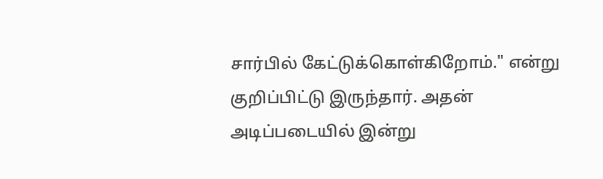சார்பில் கேட்டுக்கொள்கிறோம்." என்று குறிப்பிட்டு இருந்தார். அதன் அடிப்படையில் இன்று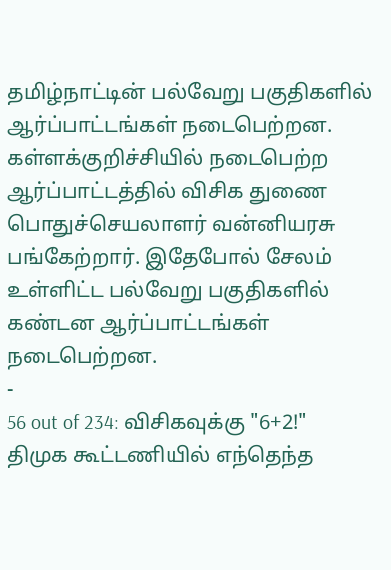தமிழ்நாட்டின் பல்வேறு பகுதிகளில் ஆர்ப்பாட்டங்கள் நடைபெற்றன. கள்ளக்குறிச்சியில் நடைபெற்ற ஆர்ப்பாட்டத்தில் விசிக துணை பொதுச்செயலாளர் வன்னியரசு பங்கேற்றார். இதேபோல் சேலம் உள்ளிட்ட பல்வேறு பகுதிகளில் கண்டன ஆர்ப்பாட்டங்கள் நடைபெற்றன.
-
56 out of 234: விசிகவுக்கு "6+2!" திமுக கூட்டணியில் எந்தெந்த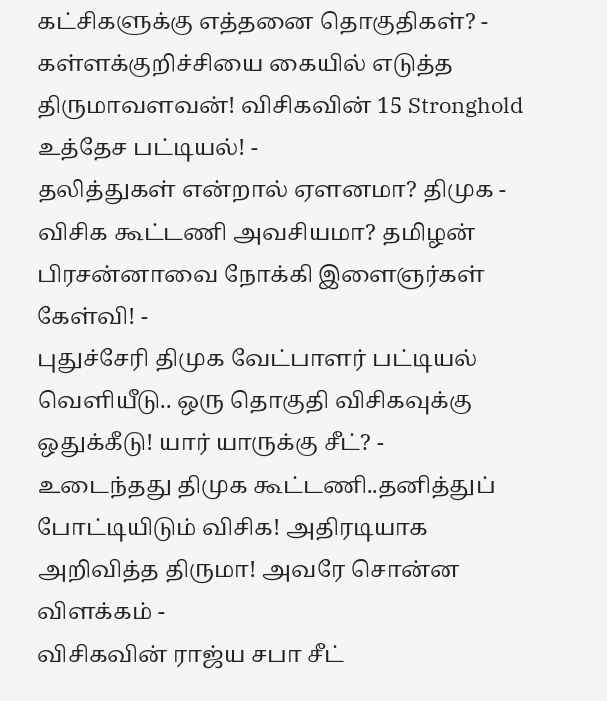கட்சிகளுக்கு எத்தனை தொகுதிகள்? -
கள்ளக்குறிச்சியை கையில் எடுத்த திருமாவளவன்! விசிகவின் 15 Stronghold உத்தேச பட்டியல்! -
தலித்துகள் என்றால் ஏளனமா? திமுக - விசிக கூட்டணி அவசியமா? தமிழன் பிரசன்னாவை நோக்கி இளைஞர்கள் கேள்வி! -
புதுச்சேரி திமுக வேட்பாளர் பட்டியல் வெளியீடு.. ஒரு தொகுதி விசிகவுக்கு ஒதுக்கீடு! யார் யாருக்கு சீட்? -
உடைந்தது திமுக கூட்டணி..தனித்துப் போட்டியிடும் விசிக! அதிரடியாக அறிவித்த திருமா! அவரே சொன்ன விளக்கம் -
விசிகவின் ராஜ்ய சபா சீட்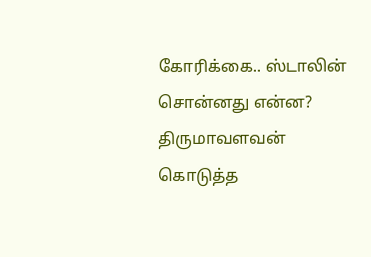கோரிக்கை.. ஸ்டாலின் சொன்னது என்ன? திருமாவளவன் கொடுத்த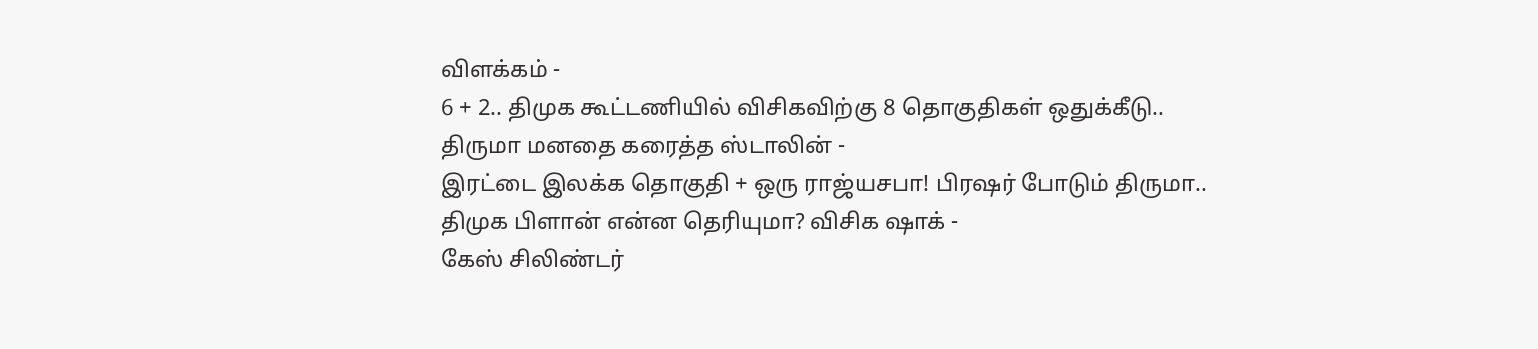விளக்கம் -
6 + 2.. திமுக கூட்டணியில் விசிகவிற்கு 8 தொகுதிகள் ஒதுக்கீடு.. திருமா மனதை கரைத்த ஸ்டாலின் -
இரட்டை இலக்க தொகுதி + ஒரு ராஜ்யசபா! பிரஷர் போடும் திருமா.. திமுக பிளான் என்ன தெரியுமா? விசிக ஷாக் -
கேஸ் சிலிண்டர்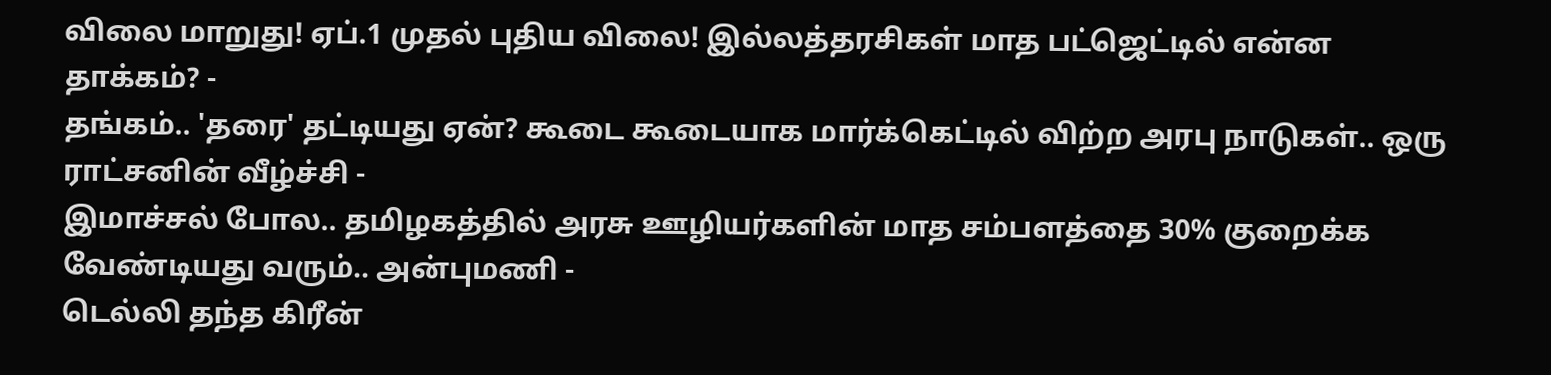விலை மாறுது! ஏப்.1 முதல் புதிய விலை! இல்லத்தரசிகள் மாத பட்ஜெட்டில் என்ன தாக்கம்? -
தங்கம்.. 'தரை' தட்டியது ஏன்? கூடை கூடையாக மார்க்கெட்டில் விற்ற அரபு நாடுகள்.. ஒரு ராட்சனின் வீழ்ச்சி -
இமாச்சல் போல.. தமிழகத்தில் அரசு ஊழியர்களின் மாத சம்பளத்தை 30% குறைக்க வேண்டியது வரும்.. அன்புமணி -
டெல்லி தந்த கிரீன்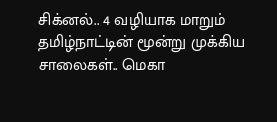சிக்னல்.. 4 வழியாக மாறும் தமிழ்நாட்டின் மூன்று முக்கிய சாலைகள்.. மெகா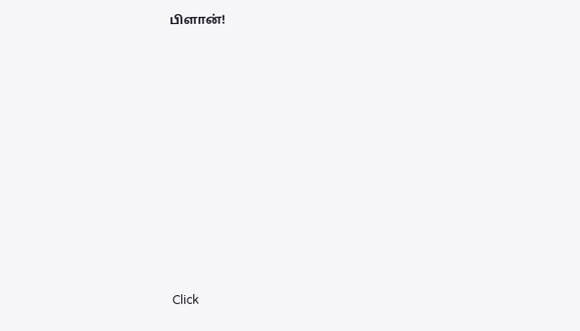பிளான்!












Click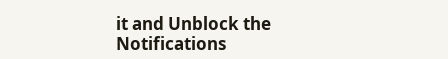it and Unblock the Notifications